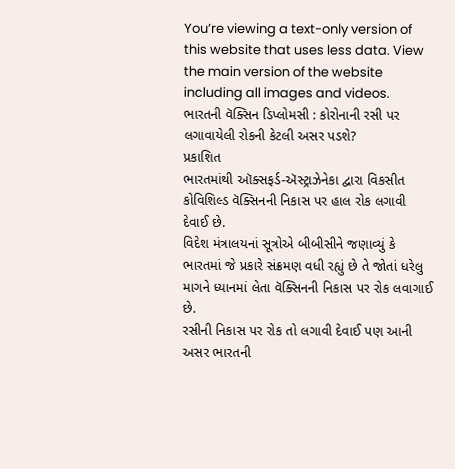You’re viewing a text-only version of this website that uses less data. View the main version of the website including all images and videos.
ભારતની વૅક્સિન ડિપ્લોમસી : કોરોનાની રસી પર લગાવાયેલી રોકની કેટલી અસર પડશે?
પ્રકાશિત
ભારતમાંથી ઑક્સફર્ડ-ઍસ્ટ્રાઝેનેકા દ્વારા વિકસીત કોવિશિલ્ડ વૅક્સિનની નિકાસ પર હાલ રોક લગાવી દેવાઈ છે.
વિદેશ મંત્રાલયનાં સૂત્રોએ બીબીસીને જણાવ્યું કે ભારતમાં જે પ્રકારે સંક્રમણ વધી રહ્યું છે તે જોતાં ધરેલુ માગને ધ્યાનમાં લેતા વૅક્સિનની નિકાસ પર રોક લવાગાઈ છે.
રસીની નિકાસ પર રોક તો લગાવી દેવાઈ પણ આની અસર ભારતની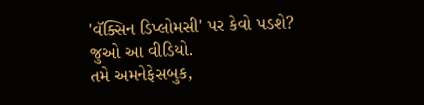'વૅક્સિન ડિપ્લોમસી' પર કેવો પડશે?
જુઓ આ વીડિયો.
તમે અમનેફેસબુક,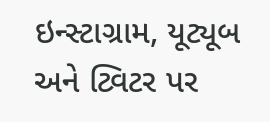ઇન્સ્ટાગ્રામ, યૂટ્યૂબ અને ટ્વિટર પર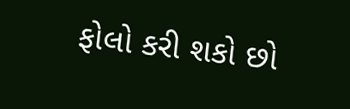ફોલો કરી શકો છો